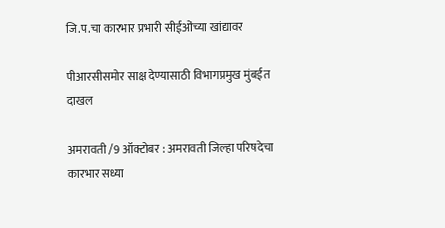जि.प.चा कारभार प्रभारी सीईओंच्या खांद्यावर

पीआरसीसमोर साक्ष देण्यासाठी विभागप्रमुख मुंबईत दाखल

अमरावती /9 ऑक्टोबर : अमरावती जिल्हा परिषदेचा कारभार सध्या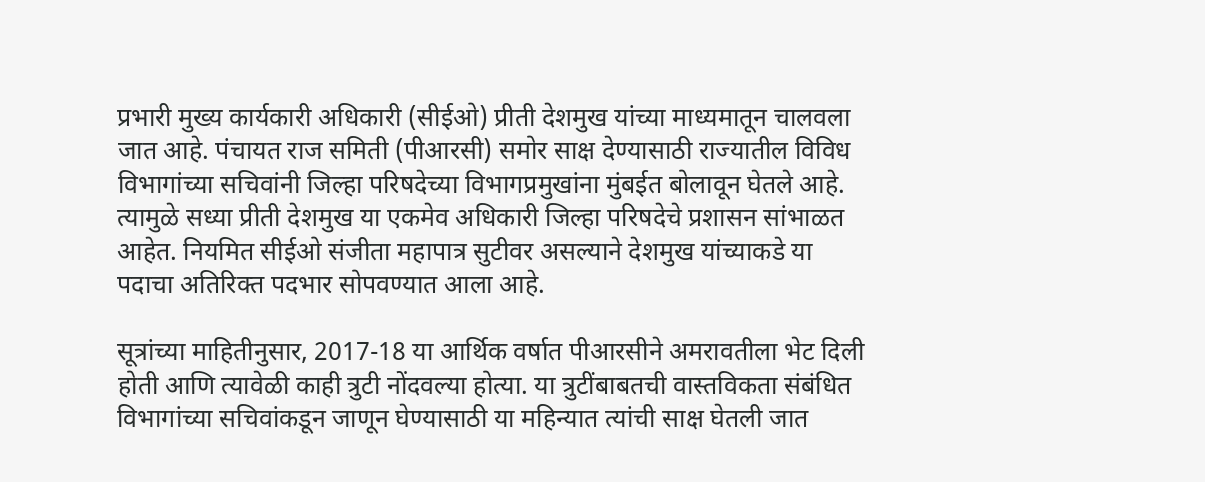प्रभारी मुख्य कार्यकारी अधिकारी (सीईओ) प्रीती देशमुख यांच्या माध्यमातून चालवला जात आहे. पंचायत राज समिती (पीआरसी) समोर साक्ष देण्यासाठी राज्यातील विविध विभागांच्या सचिवांनी जिल्हा परिषदेच्या विभागप्रमुखांना मुंबईत बोलावून घेतले आहे. त्यामुळे सध्या प्रीती देशमुख या एकमेव अधिकारी जिल्हा परिषदेचे प्रशासन सांभाळत आहेत. नियमित सीईओ संजीता महापात्र सुटीवर असल्याने देशमुख यांच्याकडे या पदाचा अतिरिक्त पदभार सोपवण्यात आला आहे.

सूत्रांच्या माहितीनुसार, 2017-18 या आर्थिक वर्षात पीआरसीने अमरावतीला भेट दिली होती आणि त्यावेळी काही त्रुटी नोंदवल्या होत्या. या त्रुटींबाबतची वास्तविकता संबंधित विभागांच्या सचिवांकडून जाणून घेण्यासाठी या महिन्यात त्यांची साक्ष घेतली जात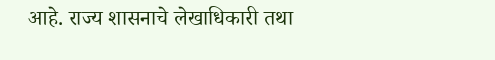आहे. राज्य शासनाचे लेखाधिकारी तथा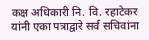कक्ष अधिकारी नि. वि. रहाटेकर यांनी एका पत्राद्वारे सर्व सचिवांना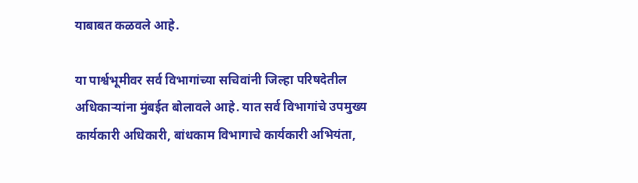याबाबत कळवले आहे.

या पार्श्वभूमीवर सर्व विभागांच्या सचिवांनी जिल्हा परिषदेतील अधिकार्‍यांना मुंबईत बोलावले आहे. यात सर्व विभागांचे उपमुख्य कार्यकारी अधिकारी, बांधकाम विभागाचे कार्यकारी अभियंता,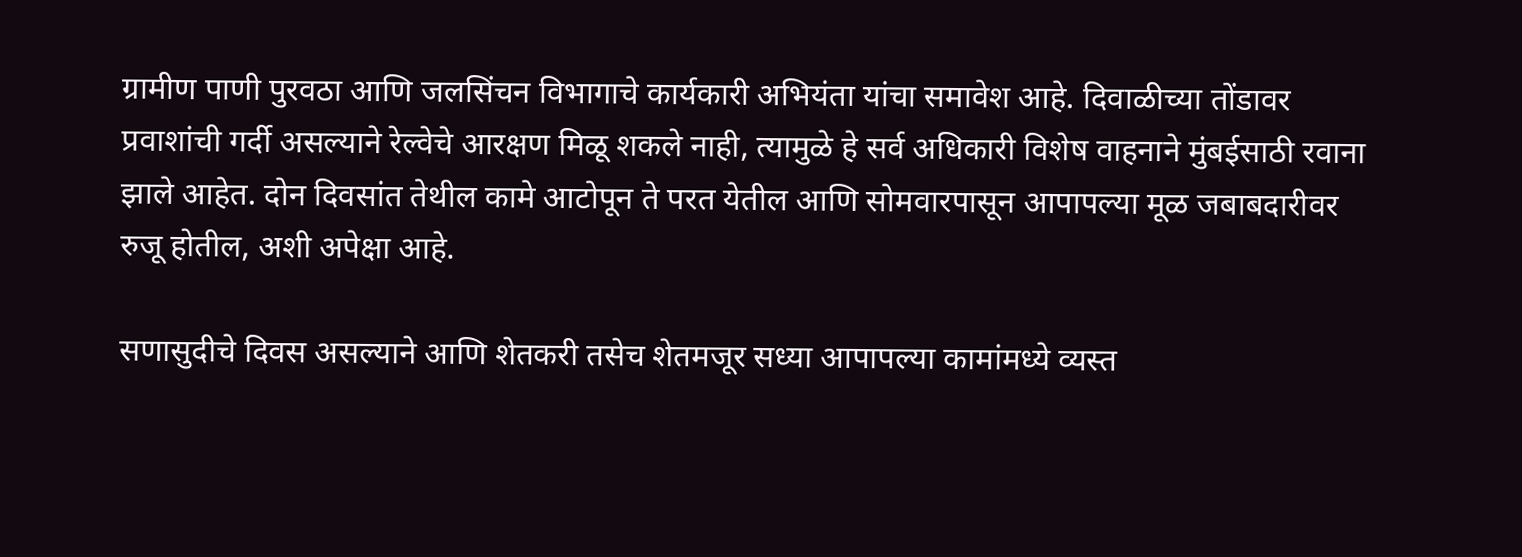ग्रामीण पाणी पुरवठा आणि जलसिंचन विभागाचे कार्यकारी अभियंता यांचा समावेश आहे. दिवाळीच्या तोंडावर प्रवाशांची गर्दी असल्याने रेल्वेचे आरक्षण मिळू शकले नाही, त्यामुळे हे सर्व अधिकारी विशेष वाहनाने मुंबईसाठी रवाना झाले आहेत. दोन दिवसांत तेथील कामे आटोपून ते परत येतील आणि सोमवारपासून आपापल्या मूळ जबाबदारीवर रुजू होतील, अशी अपेक्षा आहे.

सणासुदीचे दिवस असल्याने आणि शेतकरी तसेच शेतमजूर सध्या आपापल्या कामांमध्ये व्यस्त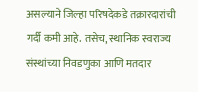असल्याने जिल्हा परिषदेकडे तक्रारदारांची गर्दी कमी आहे. तसेच, स्थानिक स्वराज्य संस्थांच्या निवडणुका आणि मतदार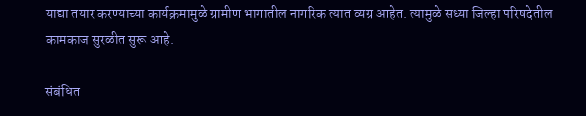याद्या तयार करण्याच्या कार्यक्रमामुळे ग्रामीण भागातील नागरिक त्यात व्यग्र आहेत. त्यामुळे सध्या जिल्हा परिषदेतील कामकाज सुरळीत सुरू आहे.

संबंधित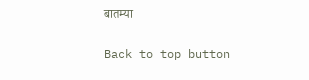बातम्या

Back to top button